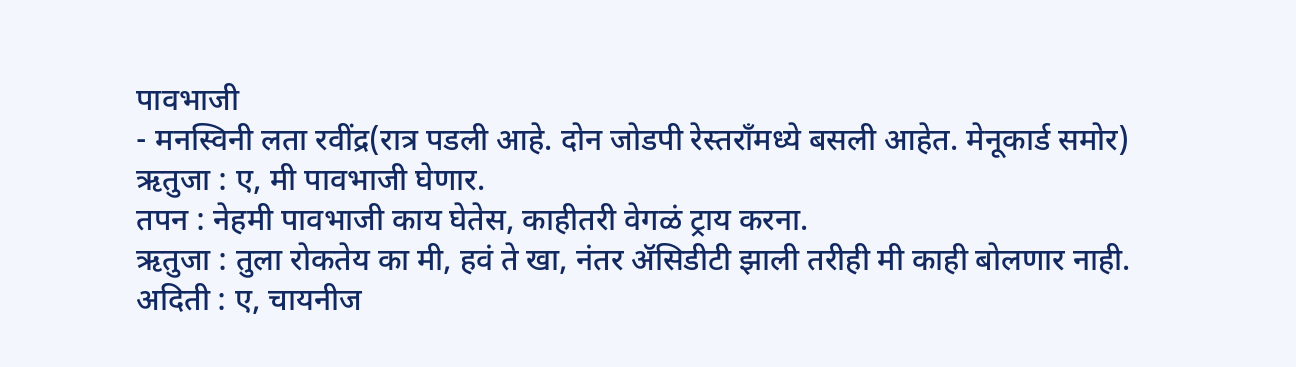पावभाजी
- मनस्विनी लता रवींद्र(रात्र पडली आहे. दोन जोडपी रेस्तराँमध्ये बसली आहेत. मेनूकार्ड समोर)
ऋतुजा : ए, मी पावभाजी घेणार.
तपन : नेहमी पावभाजी काय घेतेस, काहीतरी वेगळं ट्राय करना.
ऋतुजा : तुला रोकतेय का मी, हवं ते खा, नंतर ॲसिडीटी झाली तरीही मी काही बोलणार नाही.
अदिती : ए, चायनीज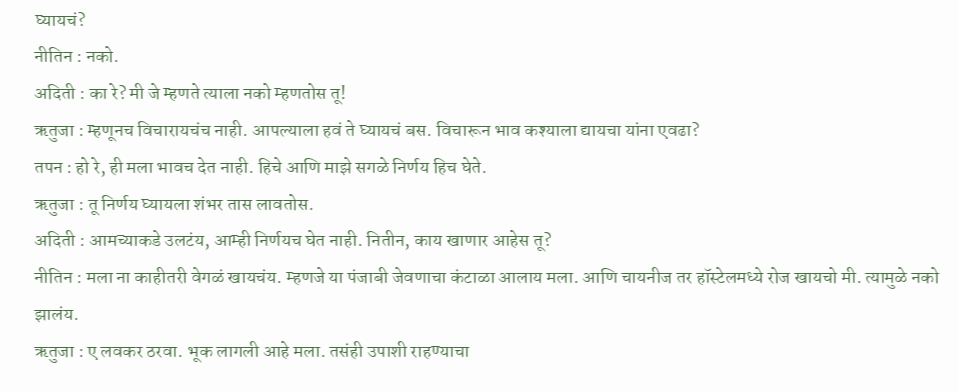घ्यायचं?
नीतिन : नको.
अदिती : का रे? मी जे म्हणते त्याला नको म्हणतोस तू!
ऋतुजा : म्हणूनच विचारायचंच नाही. आपल्याला हवं ते घ्यायचं बस. विचारून भाव कश्याला द्यायचा यांना एवढा?
तपन : हो रे, ही मला भावच देत नाही. हिचे आणि माझे सगळे निर्णय हिच घेते.
ऋतुजा : तू निर्णय घ्यायला शंभर तास लावतोस.
अदिती : आमच्याकडे उलटंय, आम्ही निर्णयच घेत नाही. नितीन, काय खाणार आहेस तू?
नीतिन : मला ना काहीतरी वेगळं खायचंय. म्हणजे या पंजाबी जेवणाचा कंटाळा आलाय मला. आणि चायनीज तर हॉस्टेलमध्ये रोज खायचो मी. त्यामुळे नको झालंय.
ऋतुजा : ए लवकर ठरवा. भूक लागली आहे मला. तसंही उपाशी राहण्याचा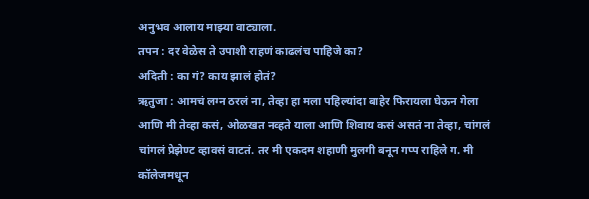अनुभव आलाय माझ्या वाट्याला.
तपन : दर वेळेस ते उपाशी राहणं काढलंच पाहिजे का?
अदिती : का गं? काय झालं होतं?
ऋतुजा : आमचं लग्न ठरलं ना, तेव्हा हा मला पहिल्यांदा बाहेर फिरायला घेऊन गेला आणि मी तेव्हा कसं, ओळखत नव्हते याला आणि शिवाय कसं असतं ना तेव्हा, चांगलं चांगलं प्रेझेण्ट व्हावसं वाटतं. तर मी एकदम शहाणी मुलगी बनून गप्प राहिले ग. मी कॉलेजमधून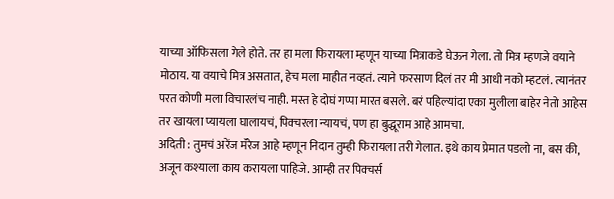याच्या ऑफिसला गेले होते. तर हा मला फिरायला म्हणून याच्या मित्राकडे घेऊन गेला. तो मित्र म्हणजे वयाने मोठाय. या वयाचे मित्र असतात, हेच मला माहीत नव्हतं. त्याने फरसाण दिलं तर मी आधी नको म्हटलं. त्यानंतर परत कोणी मला विचारलंच नाही. मस्त हे दोघं गप्पा मारत बसले. बरं पहिल्यांदा एका मुलीला बाहेर नेतो आहेस तर खायला प्यायला घालायचं, पिक्चरला न्यायचं, पण हा बुद्धूराम आहे आमचा.
अदिती : तुमचं अरेंज मॅरेज आहे म्हणून निदान तुम्ही फिरायला तरी गेलात. इथे काय प्रेमात पडलो ना, बस की, अजून कश्याला काय करायला पाहिजे. आम्ही तर पिक्चर्स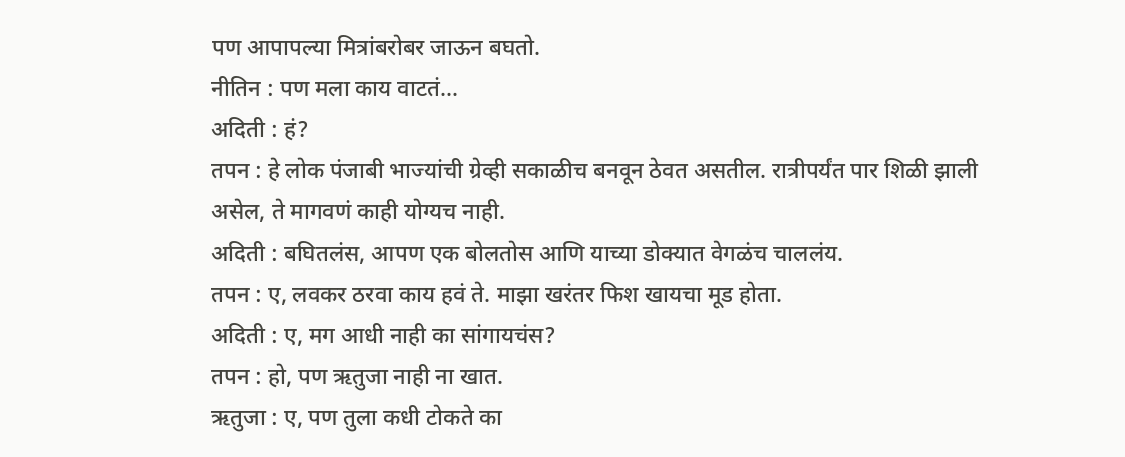पण आपापल्या मित्रांबरोबर जाऊन बघतो.
नीतिन : पण मला काय वाटतं...
अदिती : हं?
तपन : हे लोक पंजाबी भाज्यांची ग्रेव्ही सकाळीच बनवून ठेवत असतील. रात्रीपर्यंत पार शिळी झाली असेल, ते मागवणं काही योग्यच नाही.
अदिती : बघितलंस, आपण एक बोलतोस आणि याच्या डोक्यात वेगळंच चाललंय.
तपन : ए, लवकर ठरवा काय हवं ते. माझा खरंतर फिश खायचा मूड होता.
अदिती : ए, मग आधी नाही का सांगायचंस?
तपन : हो, पण ऋतुजा नाही ना खात.
ऋतुजा : ए, पण तुला कधी टोकते का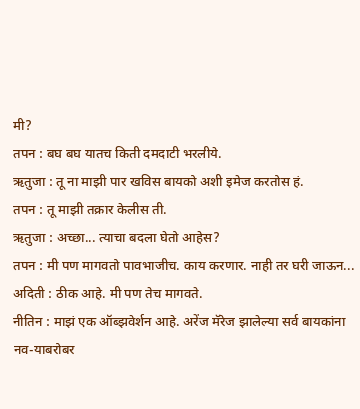मी?
तपन : बघ बघ यातच किती दमदाटी भरलीये.
ऋतुजा : तू ना माझी पार खविस बायको अशी इमेज करतोस हं.
तपन : तू माझी तक्रार केलीस ती.
ऋतुजा : अच्छा... त्याचा बदला घेतो आहेस?
तपन : मी पण मागवतो पावभाजीच. काय करणार. नाही तर घरी जाऊन...
अदिती : ठीक आहे. मी पण तेच मागवते.
नीतिन : माझं एक ऑब्झवेर्शन आहे. अरेंज मॅरेज झालेल्या सर्व बायकांना नव-याबरोबर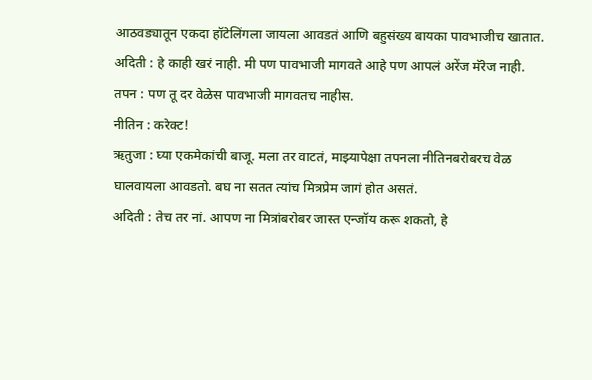आठवड्यातून एकदा हॉटेलिंगला जायला आवडतं आणि बहुसंख्य बायका पावभाजीच खातात.
अदिती : हे काही खरं नाही. मी पण पावभाजी मागवते आहे पण आपलं अरेंज मॅरेज नाही.
तपन : पण तू दर वेळेस पावभाजी मागवतच नाहीस.
नीतिन : करेक्ट!
ऋतुजा : घ्या एकमेकांची बाजू. मला तर वाटतं, माझ्यापेक्षा तपनला नीतिनबरोबरच वेळ घालवायला आवडतो. बघ ना सतत त्यांच मित्रप्रेम जागं होत असतं.
अदिती : तेच तर नां. आपण ना मित्रांबरोबर जास्त एन्जॉय करू शकतो, हे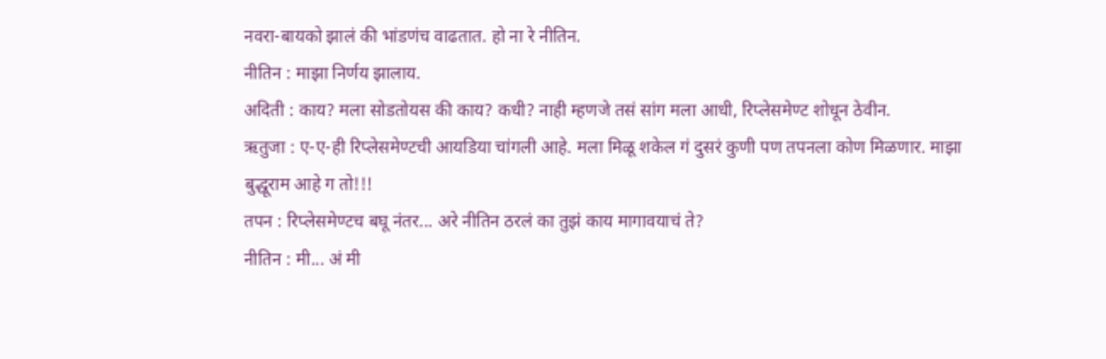नवरा-बायको झालं की भांडणंच वाढतात. हो ना रे नीतिन.
नीतिन : माझा निर्णय झालाय.
अदिती : काय? मला सोडतोयस की काय? कधी? नाही म्हणजे तसं सांग मला आधी, रिप्लेसमेण्ट शोधून ठेवीन.
ऋतुजा : ए-ए-ही रिप्लेसमेण्टची आयडिया चांगली आहे. मला मिळू शकेल गं दुसरं कुणी पण तपनला कोण मिळणार. माझा बुद्धूराम आहे ग तो!!!
तपन : रिप्लेसमेण्टच बघू नंतर... अरे नीतिन ठरलं का तुझं काय मागावयाचं ते?
नीतिन : मी... अं मी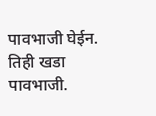पावभाजी घेईन. तिही खडा पावभाजी.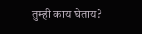तुम्ही काय घेताय?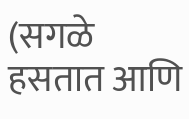(सगळे हसतात आणि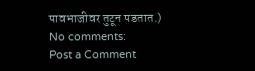पावभाजीवर तुटून पडतात.)
No comments:
Post a Comment